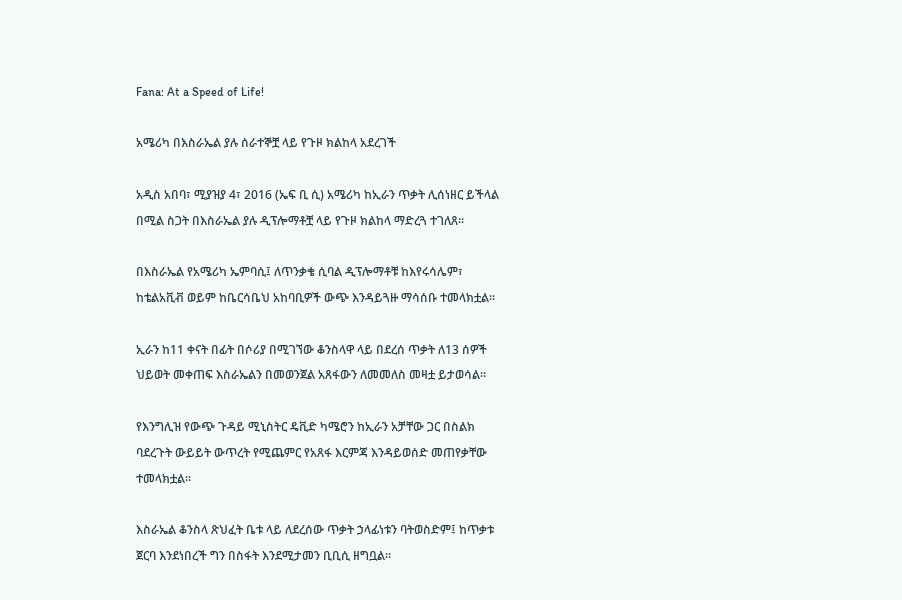Fana: At a Speed of Life!

አሜሪካ በእስራኤል ያሉ ሰራተኞቿ ላይ የጉዞ ክልከላ አደረገች

አዲስ አበባ፣ ሚያዝያ 4፣ 2016 (ኤፍ ቢ ሲ) አሜሪካ ከኢራን ጥቃት ሊሰነዘር ይችላል በሚል ስጋት በእስራኤል ያሉ ዲፕሎማቶቿ ላይ የጉዞ ክልከላ ማድረጓ ተገለጸ፡፡

በእስራኤል የአሜሪካ ኤምባሲ፤ ለጥንቃቄ ሲባል ዲፕሎማቶቹ ከእየሩሳሌም፣ ከቴልአቪቭ ወይም ከቤርሳቤህ አከባቢዎች ውጭ እንዳይጓዙ ማሳሰቡ ተመላክቷል።

ኢራን ከ11 ቀናት በፊት በሶሪያ በሚገኘው ቆንስላዋ ላይ በደረሰ ጥቃት ለ13 ሰዎች ህይወት መቀጠፍ እስራኤልን በመወንጀል አጸፋውን ለመመለስ መዛቷ ይታወሳል።

የእንግሊዝ የውጭ ጉዳይ ሚኒስትር ዴቪድ ካሜሮን ከኢራን አቻቸው ጋር በስልክ ባደረጉት ውይይት ውጥረት የሚጨምር የአጸፋ እርምጃ እንዳይወሰድ መጠየቃቸው ተመላክቷል።

እስራኤል ቆንስላ ጽህፈት ቤቱ ላይ ለደረሰው ጥቃት ኃላፊነቱን ባትወስድም፤ ከጥቃቱ ጀርባ እንደነበረች ግን በስፋት እንደሚታመን ቢቢሲ ዘግቧል።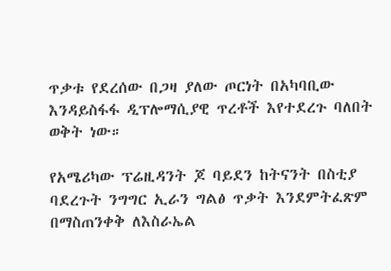ጥቃቱ የደረሰው በጋዛ ያለው ጦርነት በአካባቢው እንዳይስፋፋ ዲፕሎማሲያዊ ጥረቶች እየተደረጉ ባለበት ወቅት ነው።

የአሜሪካው ፕሬዚዳንት ጆ ባይደን ከትናንት በስቲያ ባደረጉት ንግግር ኢራን ግልፅ ጥቃት እንደምትፈጽም በማስጠንቀቅ ለእስራኤል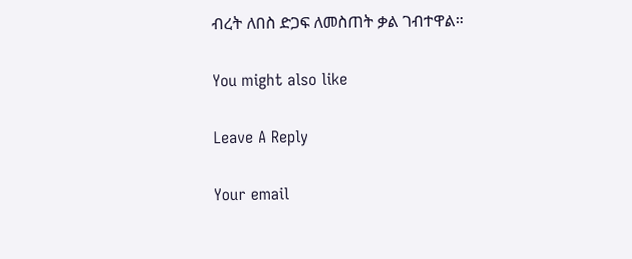ብረት ለበስ ድጋፍ ለመስጠት ቃል ገብተዋል።

You might also like

Leave A Reply

Your email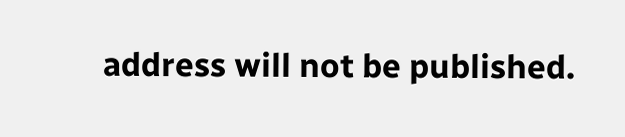address will not be published.